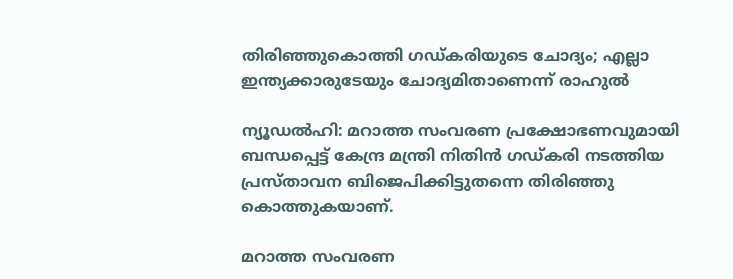തിരിഞ്ഞുകൊത്തി ഗഡ്കരിയുടെ ചോദ്യം; എല്ലാ ഇന്ത്യക്കാരുടേയും ചോദ്യമിതാണെന്ന് രാഹുല്‍

ന്യൂഡല്‍ഹി: മറാത്ത സംവരണ പ്രക്ഷോഭണവുമായി ബന്ധപ്പെട്ട് കേന്ദ്ര മന്ത്രി നിതിന്‍ ഗഡ്കരി നടത്തിയ പ്രസ്താവന ബിജെപിക്കിട്ടുതന്നെ തിരിഞ്ഞു കൊത്തുകയാണ്.

മറാത്ത സംവരണ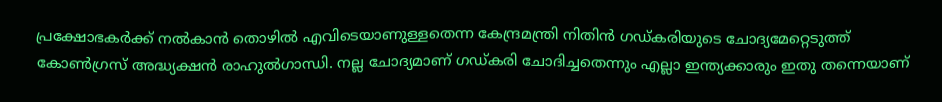പ്രക്ഷോഭകര്‍ക്ക് നല്‍കാന്‍ തൊഴില്‍ എവിടെയാണുള്ളതെന്ന കേന്ദ്രമന്ത്രി നിതിന്‍ ഗഡ്കരിയുടെ ചോദ്യമേറ്റെടുത്ത് കോണ്‍ഗ്രസ് അദ്ധ്യക്ഷന്‍ രാഹുല്‍ഗാന്ധി. നല്ല ചോദ്യമാണ് ഗഡ്കരി ചോദിച്ചതെന്നും എല്ലാ ഇന്ത്യക്കാരും ഇതു തന്നെയാണ്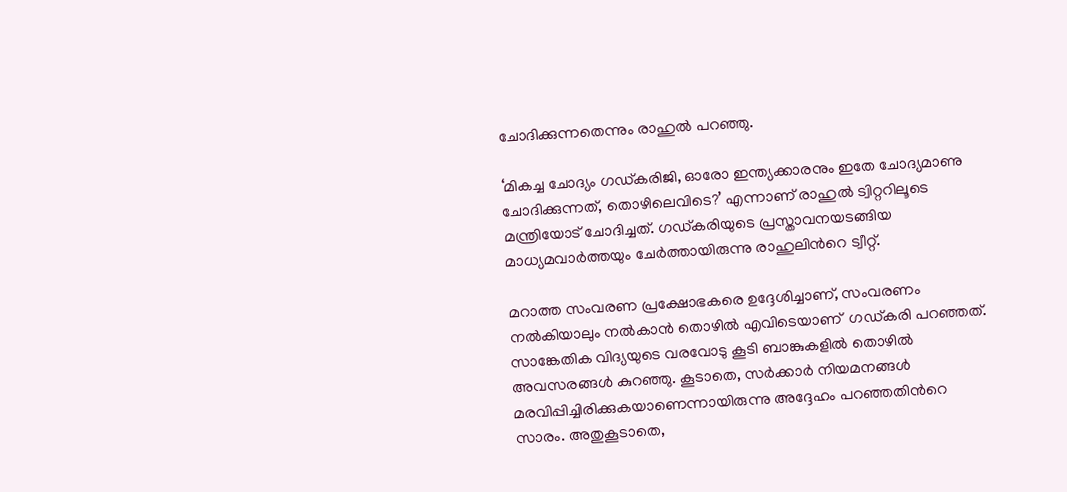ചോദിക്കുന്നതെന്നും രാഹുല്‍ പറഞ്ഞു.

‘മികച്ച ചോദ്യം ഗഡ്കരിജി, ഓരോ ഇന്ത്യക്കാരനും ഇതേ ചോദ്യമാണു ചോദിക്കുന്നത്, തൊഴിലെവിടെ?’ എന്നാണ് രാഹുല്‍ ട്വിറ്ററിലൂടെ മന്ത്രിയോട് ചോദിച്ചത്. ഗഡ്കരിയുടെ പ്രസ്താവനയടങ്ങിയ മാധ്യമവാര്‍ത്തയും ചേര്‍ത്തായിരുന്നു രാഹുലിന്‍റെ ട്വീറ്റ്.

മറാത്ത സംവരണ പ്രക്ഷോഭകരെ ഉദ്ദേശിച്ചാണ്, സംവരണം നല്‍കിയാലും നല്‍കാന്‍ തൊഴില്‍ എവിടെയാണ്  ഗഡ്കരി പറഞ്ഞത്. സാങ്കേതിക വിദ്യയുടെ വരവോടു കൂടി ബാങ്കുകളില്‍ തൊഴില്‍ അവസരങ്ങള്‍ കുറഞ്ഞു. കൂടാതെ, സര്‍ക്കാര്‍ നിയമനങ്ങള്‍ മരവിപ്പിച്ചിരിക്കുകയാണെന്നായിരുന്നു അദ്ദേഹം പറഞ്ഞതിന്‍റെ സാരം. അതുകൂടാതെ,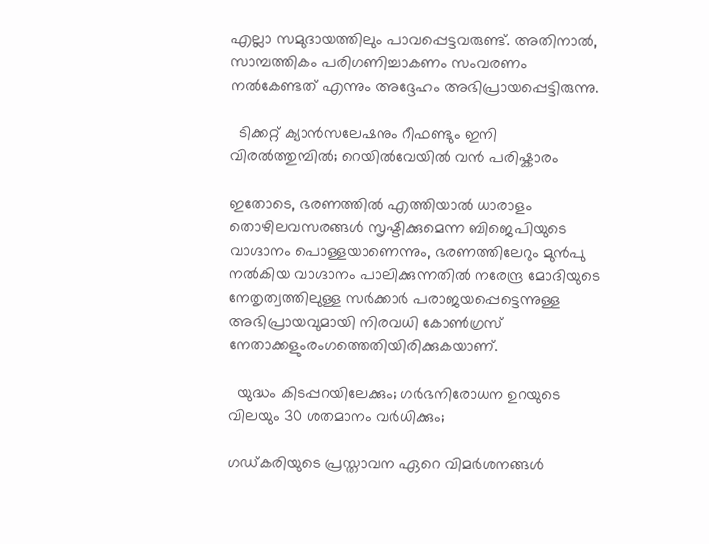എല്ലാ സമുദായത്തിലും പാവപ്പെട്ടവരുണ്ട്. അതിനാല്‍, സാമ്പത്തികം പരിഗണിച്ചാകണം സംവരണം നല്‍കേണ്ടത് എന്നും അദ്ദേഹം അഭിപ്രായപ്പെട്ടിരുന്നു.

  ടിക്കറ്റ് ക്യാൻസലേഷനും റീഫണ്ടും ഇനി വിരൽത്തുമ്പിൽ; റെയിൽവേയിൽ വൻ പരിഷ്കാരം

ഇതോടെ, ഭരണത്തില്‍ എത്തിയാല്‍ ധാരാളം തൊഴിലവസരങ്ങള്‍ സൃഷ്ടിക്കുമെന്ന ബിജെപിയുടെ വാഗ്ദാനം പൊള്ളയാണെന്നും, ഭരണത്തിലേറും മുന്‍പു നല്‍കിയ വാഗ്ദാനം പാലിക്കുന്നതില്‍ നരേന്ദ്ര മോദിയുടെ നേതൃത്വത്തിലുള്ള സര്‍ക്കാര്‍ പരാജയപ്പെട്ടെന്നുള്ള അഭിപ്രായവുമായി നിരവധി കോണ്‍ഗ്രസ് നേതാക്കളുംരംഗത്തെതിയിരിക്കുകയാണ്.

  യുദ്ധം കിടപ്പറയിലേക്കും; ഗർഭനിരോധന ഉറയുടെ വിലയും 30 ശതമാനം വർധിക്കും;

ഗഡ്കരിയുടെ പ്രസ്താവന ഏറെ വിമര്‍ശനങ്ങള്‍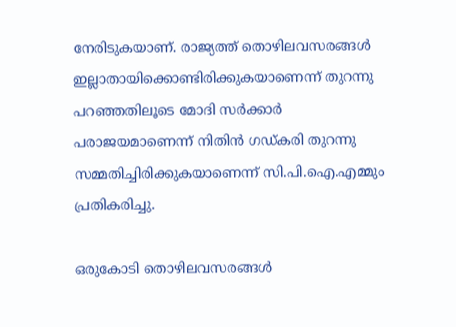നേരിടുകയാണ്. രാജ്യത്ത് തൊഴിലവസരങ്ങള്‍ ഇല്ലാതായിക്കൊണ്ടിരിക്കുകയാണെന്ന് തുറന്നു പറഞ്ഞതിലൂടെ മോദി സര്‍ക്കാര്‍ പരാജയമാണെന്ന് നിതിന്‍ ഗഡ്കരി തുറന്നു സമ്മതിച്ചിരിക്കുകയാണെന്ന് സി.പി.ഐ.എമ്മും പ്രതികരിച്ചു.

ഒരുകോടി തൊഴിലവസരങ്ങള്‍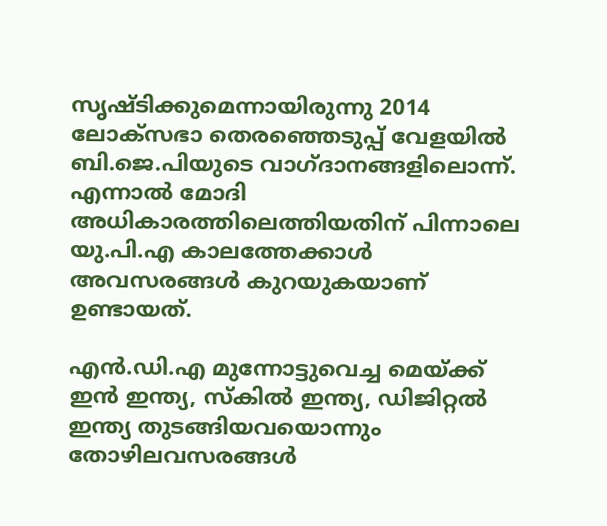സൃഷ്ടിക്കുമെന്നായിരുന്നു 2014 ലോക്സഭാ തെരഞ്ഞെടുപ്പ് വേളയില്‍ ബി.ജെ.പിയുടെ വാഗ്ദാനങ്ങളിലൊന്ന്. എന്നാല്‍ മോദി അധികാരത്തിലെത്തിയതിന് പിന്നാലെ യു.പി.എ കാലത്തേക്കാള്‍ അവസരങ്ങള്‍ കുറയുകയാണ് ഉണ്ടായത്.

എന്‍.ഡി.എ മുന്നോട്ടുവെച്ച മെയ്ക്ക് ഇന്‍ ഇന്ത്യ, സ്‌കില്‍ ഇന്ത്യ, ഡിജിറ്റല്‍ ഇന്ത്യ തുടങ്ങിയവയൊന്നും തോഴിലവസരങ്ങള്‍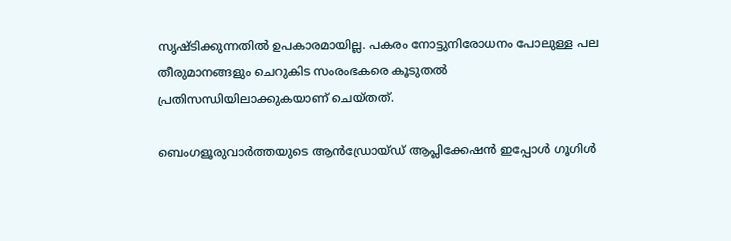സൃഷ്ടിക്കുന്നതില്‍ ഉപകാരമായില്ല. പകരം നോട്ടുനിരോധനം പോലുള്ള പല തീരുമാനങ്ങളും ചെറുകിട സംരംഭകരെ കൂടുതല്‍ പ്രതിസന്ധിയിലാക്കുകയാണ് ചെയ്തത്.

ബെംഗളൂരുവാർത്തയുടെ ആൻഡ്രോയ്ഡ് ആപ്ലിക്കേഷൻ ഇപ്പോൾ ഗൂഗിൾ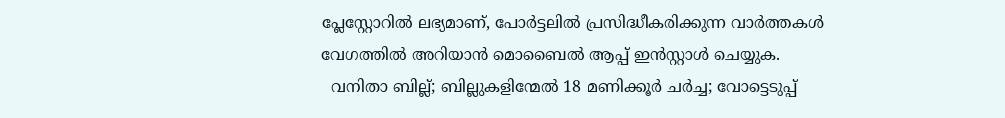പ്ലേസ്റ്റോറിൽ ലഭ്യമാണ്, പോർട്ടലിൽ പ്രസിദ്ധീകരിക്കുന്ന വാർത്തകൾ വേഗത്തിൽ അറിയാൻ മൊബൈൽ ആപ്പ് ഇൻസ്റ്റാൾ ചെയ്യുക.
  വനിതാ ബില്ല്; ബില്ലുകളിന്മേൽ 18 മണിക്കൂർ ചർച്ച; വോട്ടെടുപ്പ്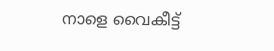നാളെ വൈകീട്ട്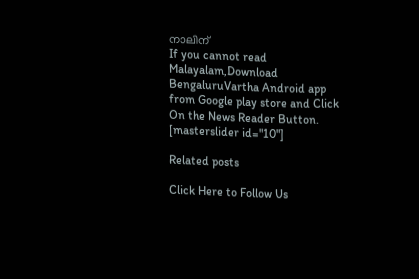നാലിന്
If you cannot read Malayalam,Download BengaluruVartha Android app from Google play store and Click On the News Reader Button. [masterslider id="10"]

Related posts

Click Here to Follow Us